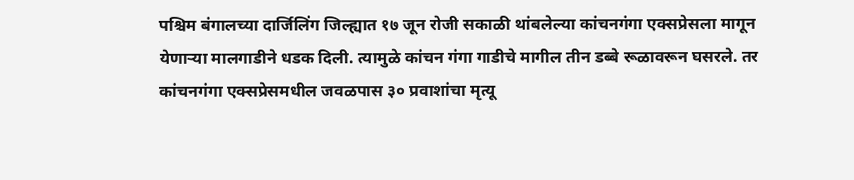पश्चिम बंगालच्या दार्जिलिंग जिल्ह्यात १७ जून रोजी सकाळी थांबलेल्या कांचनगंगा एक्सप्रेसला मागून येणाऱ्या मालगाडीने धडक दिली. त्यामुळे कांचन गंगा गाडीचे मागील तीन डब्बे रूळावरून घसरले. तर कांचनगंगा एक्सप्रेसमधील जवळपास ३० प्रवाशांचा मृत्यू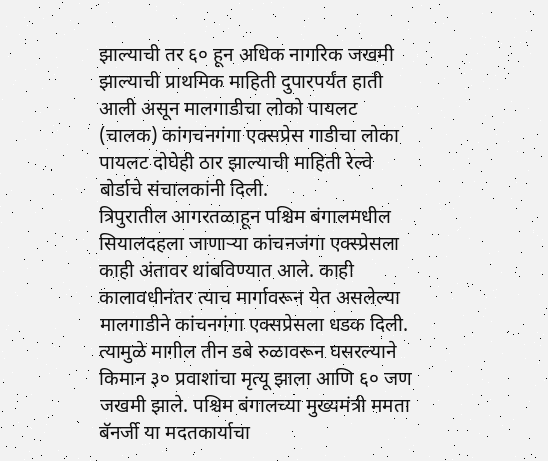झाल्याची तर ६० हून अधिक नागरिक जखमी झाल्याची प्राथमिक माहिती दुपारपर्यंत हाती आली असून मालगाडीचा लोको पायलट (चालक) कांगचनगंगा एक्सप्रेस गाडीचा लोका पायलट दोघेही ठार झाल्याची माहिती रेल्वे बोर्डाचे संचालकांनी दिली.
त्रिपुरातील आगरतळाहून पश्चिम बंगालमधील सियालदहला जाणाऱ्या कांचनजंगा एक्स्प्रेसला काही अंतावर थांबविण्यात आले. काही कालावधीनंतर त्याच मार्गावरून येत असलेल्या मालगाडीने कांचनगंगा एक्सप्रेसला धडक दिली. त्यामुळे मागील तीन डबे रुळावरून घसरल्याने किमान ३० प्रवाशांचा मृत्यू झाला आणि ६० जण जखमी झाले. पश्चिम बंगालच्या मुख्यमंत्री ममता बॅनर्जी या मदतकार्याचा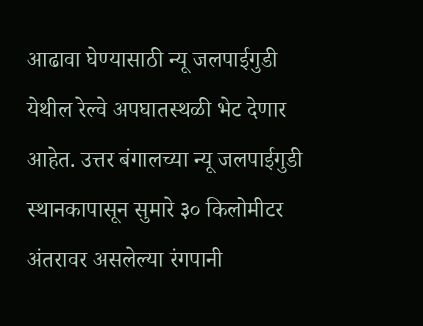आढावा घेण्यासाठी न्यू जलपाईगुडी येथील रेल्वे अपघातस्थळी भेट देणार आहेत. उत्तर बंगालच्या न्यू जलपाईगुडी स्थानकापासून सुमारे ३० किलोमीटर अंतरावर असलेल्या रंगपानी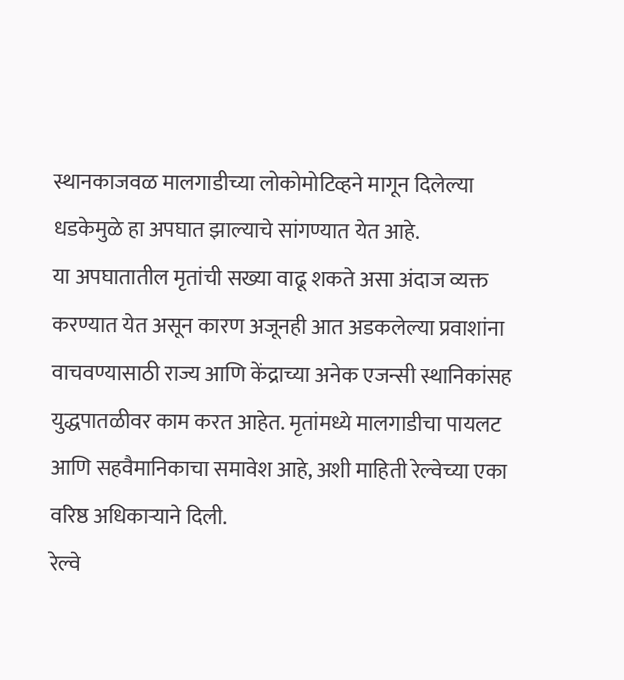स्थानकाजवळ मालगाडीच्या लोकोमोटिव्हने मागून दिलेल्या धडकेमुळे हा अपघात झाल्याचे सांगण्यात येत आहे.
या अपघातातील मृतांची सख्या वाढू शकते असा अंदाज व्यक्त करण्यात येत असून कारण अजूनही आत अडकलेल्या प्रवाशांना वाचवण्यासाठी राज्य आणि केंद्राच्या अनेक एजन्सी स्थानिकांसह युद्धपातळीवर काम करत आहेत. मृतांमध्ये मालगाडीचा पायलट आणि सहवैमानिकाचा समावेश आहे, अशी माहिती रेल्वेच्या एका वरिष्ठ अधिकाऱ्याने दिली.
रेल्वे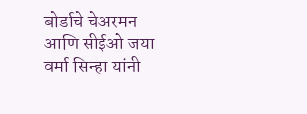बोर्डाचे चेअरमन आणि सीईओ जया वर्मा सिन्हा यांनी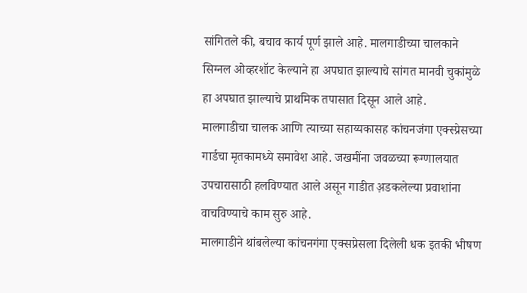सांगितले की, बचाव कार्य पूर्ण झाले आहे. मालगाडीच्या चालकाने सिग्नल ओव्हरशॉट केल्याने हा अपघात झाल्याचे सांगत मानवी चुकांमुळे हा अपघात झाल्याचे प्राथमिक तपासात दिसून आले आहे.
मालगाडीचा चालक आणि त्याच्या सहाय्यकासह कांचनजंगा एक्स्प्रेसच्या गार्डचा मृतकामध्ये समावेश आहे. जखमींना जवळच्या रूग्णालयात उपचारासाठी हलविण्यात आले असून गाडीत अ़डकलेल्या प्रवाशांना वाचविण्याचे काम सुरु आहे.
मालगाडीने थांबलेल्या कांचनगंगा एक्सप्रेसला दिलेली धक इतकी भीषण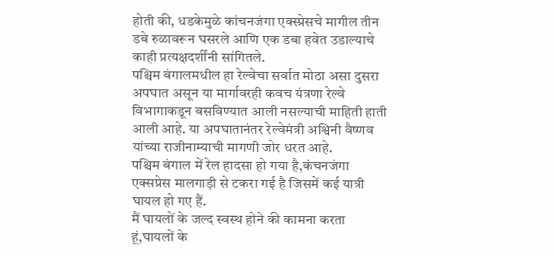होती की, धडकेमुळे कांचनजंगा एक्स्प्रेसचे मागील तीन डबे रुळावरून घसरले आणि एक डबा हवेत उडाल्याचे काही प्रत्यक्षदर्शींनी सांगितले.
पश्चिम बंगालमधील हा रेल्वेचा सर्वात मोठा असा दुसरा अपघात असून या मार्गावरही कवच यंत्रणा रेल्वे विभागाकडून बसविण्यात आली नसल्याची माहिती हाती आली आहे. या अपघातानंतर रेल्वेमंत्री अश्विनी वैष्णव यांच्या राजीनाम्याची मागणी जोर धरत आहे.
पश्चिम बंगाल में रेल हादसा हो गया है,कंचनजंगा एक्सप्रेस मालगाड़ी से टकरा गई है जिसमें कई यात्री घायल हो गए हैं.
मैं घायलों के जल्द स्वस्थ होने की कामना करता हूं,घायलों के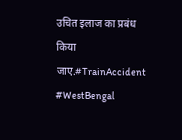उचित इलाज का प्रबंध किया जाए.#TrainAccident #WestBengal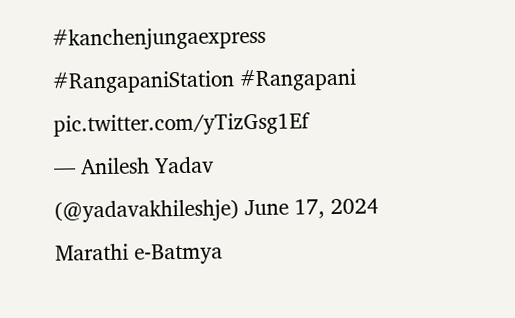#kanchenjungaexpress #RangapaniStation #Rangapani pic.twitter.com/yTizGsg1Ef
— Anilesh Yadav (@yadavakhileshje) June 17, 2024
Marathi e-Batmya